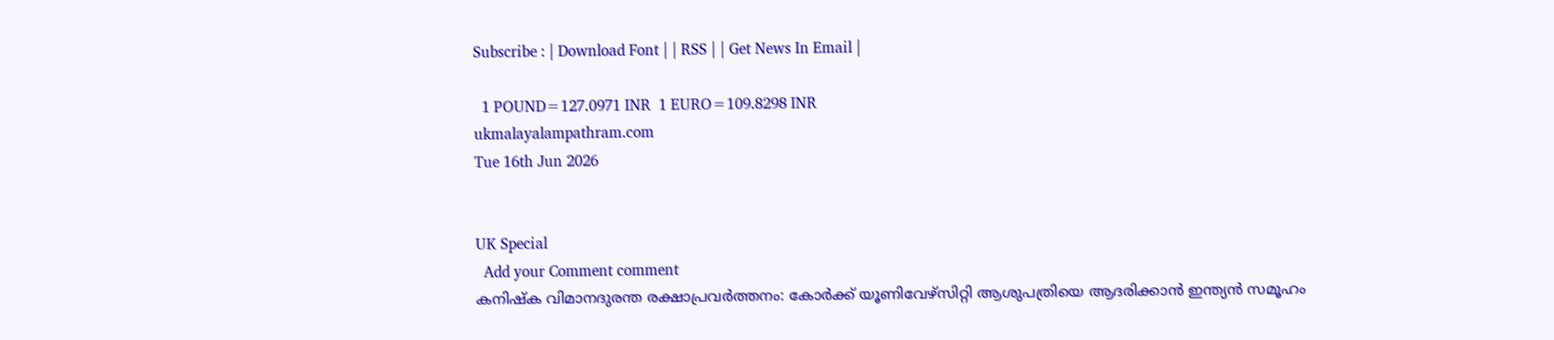Subscribe : | Download Font | | RSS | | Get News In Email |

  1 POUND=127.0971 INR  1 EURO=109.8298 INR
ukmalayalampathram.com
Tue 16th Jun 2026


UK Special
  Add your Comment comment
കനിഷ്‌ക വിമാനദുരന്ത രക്ഷാപ്രവര്‍ത്തനം: കോര്‍ക്ക് യൂണിവേഴ്‌സിറ്റി ആശുപത്രിയെ ആദരിക്കാന്‍ ഇന്ത്യന്‍ സമൂഹം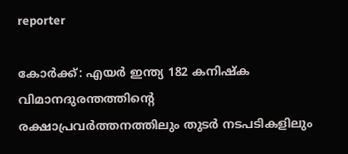reporter

കോര്‍ക്ക്: എയര്‍ ഇന്ത്യ 182 കനിഷ്‌ക വിമാനദുരന്തത്തിന്റെ രക്ഷാപ്രവര്‍ത്തനത്തിലും തുടര്‍ നടപടികളിലും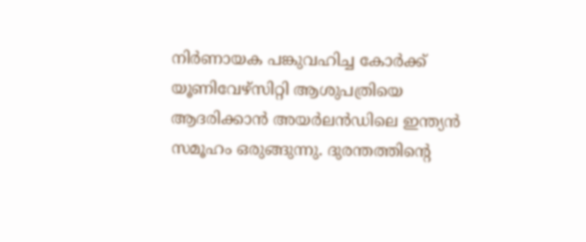നിര്‍ണായക പങ്കുവഹിച്ച കോര്‍ക്ക് യൂണിവേഴ്‌സിറ്റി ആശുപത്രിയെ ആദരിക്കാന്‍ അയര്‍ലന്‍ഡിലെ ഇന്ത്യന്‍ സമൂഹം ഒരുങ്ങുന്നു. ദുരന്തത്തിന്റെ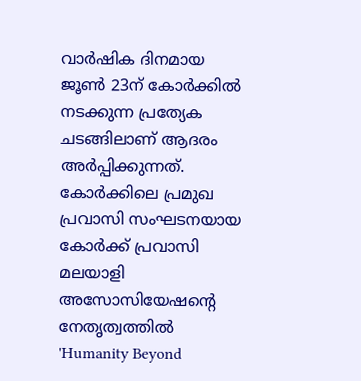വാര്‍ഷിക ദിനമായ ജൂണ്‍ 23ന് കോര്‍ക്കില്‍ നടക്കുന്ന പ്രത്യേക ചടങ്ങിലാണ് ആദരം അര്‍പ്പിക്കുന്നത്. കോര്‍ക്കിലെ പ്രമുഖ പ്രവാസി സംഘടനയായ കോര്‍ക്ക് പ്രവാസി മലയാളി അസോസിയേഷന്റെ നേതൃത്വത്തില്‍ 'Humanity Beyond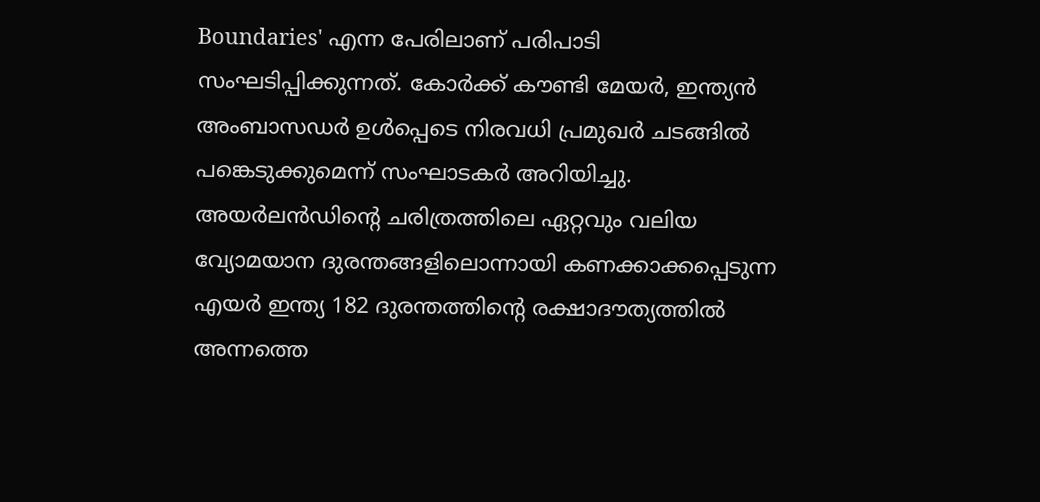Boundaries' എന്ന പേരിലാണ് പരിപാടി സംഘടിപ്പിക്കുന്നത്. കോര്‍ക്ക് കൗണ്ടി മേയര്‍, ഇന്ത്യന്‍ അംബാസഡര്‍ ഉള്‍പ്പെടെ നിരവധി പ്രമുഖര്‍ ചടങ്ങില്‍ പങ്കെടുക്കുമെന്ന് സംഘാടകര്‍ അറിയിച്ചു. അയര്‍ലന്‍ഡിന്റെ ചരിത്രത്തിലെ ഏറ്റവും വലിയ വ്യോമയാന ദുരന്തങ്ങളിലൊന്നായി കണക്കാക്കപ്പെടുന്ന എയര്‍ ഇന്ത്യ 182 ദുരന്തത്തിന്റെ രക്ഷാദൗത്യത്തില്‍ അന്നത്തെ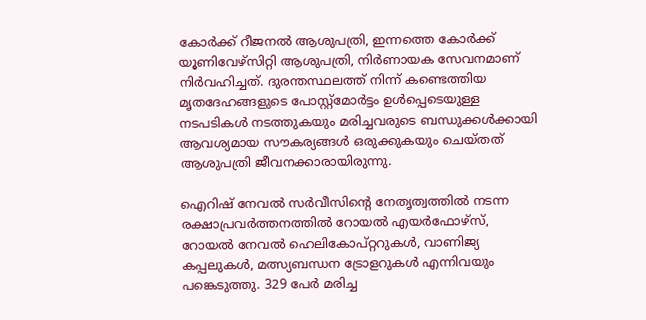കോര്‍ക്ക് റീജനല്‍ ആശുപത്രി, ഇന്നത്തെ കോര്‍ക്ക് യൂണിവേഴ്‌സിറ്റി ആശുപത്രി, നിര്‍ണായക സേവനമാണ് നിര്‍വഹിച്ചത്. ദുരന്തസ്ഥലത്ത് നിന്ന് കണ്ടെത്തിയ മൃതദേഹങ്ങളുടെ പോസ്റ്റ്‌മോര്‍ട്ടം ഉള്‍പ്പെടെയുള്ള നടപടികള്‍ നടത്തുകയും മരിച്ചവരുടെ ബന്ധുക്കള്‍ക്കായി ആവശ്യമായ സൗകര്യങ്ങള്‍ ഒരുക്കുകയും ചെയ്തത് ആശുപത്രി ജീവനക്കാരായിരുന്നു.

ഐറിഷ് നേവല്‍ സര്‍വീസിന്റെ നേതൃത്വത്തില്‍ നടന്ന രക്ഷാപ്രവര്‍ത്തനത്തില്‍ റോയല്‍ എയര്‍ഫോഴ്‌സ്, റോയല്‍ നേവല്‍ ഹെലികോപ്റ്ററുകള്‍, വാണിജ്യ കപ്പലുകള്‍, മത്സ്യബന്ധന ട്രോളറുകള്‍ എന്നിവയും പങ്കെടുത്തു. 329 പേര്‍ മരിച്ച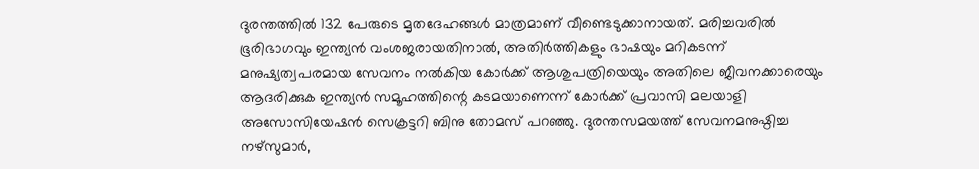ദുരന്തത്തില്‍ 132 പേരുടെ മൃതദേഹങ്ങള്‍ മാത്രമാണ് വീണ്ടെടുക്കാനായത്. മരിച്ചവരില്‍ ഭൂരിഭാഗവും ഇന്ത്യന്‍ വംശജരായതിനാല്‍, അതിര്‍ത്തികളും ഭാഷയും മറികടന്ന് മനുഷ്യത്വപരമായ സേവനം നല്‍കിയ കോര്‍ക്ക് ആശുപത്രിയെയും അതിലെ ജീവനക്കാരെയും ആദരിക്കുക ഇന്ത്യന്‍ സമൂഹത്തിന്റെ കടമയാണെന്ന് കോര്‍ക്ക് പ്രവാസി മലയാളി അസോസിയേഷന്‍ സെക്രട്ടറി ബിനു തോമസ് പറഞ്ഞു. ദുരന്തസമയത്ത് സേവനമനുഷ്ഠിച്ച നഴ്സുമാര്‍,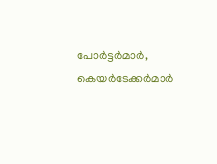പോര്‍ട്ടര്‍മാര്‍, കെയര്‍ടേക്കര്‍മാര്‍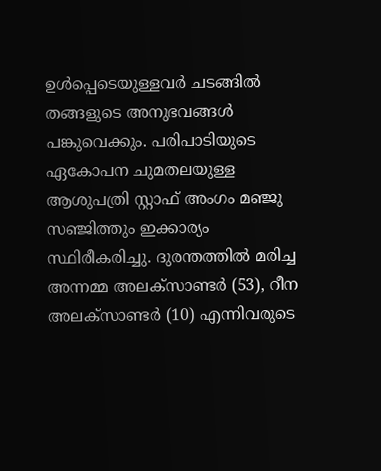ഉള്‍പ്പെടെയുള്ളവര്‍ ചടങ്ങില്‍ തങ്ങളുടെ അനുഭവങ്ങള്‍ പങ്കുവെക്കും. പരിപാടിയുടെ ഏകോപന ചുമതലയുള്ള ആശുപത്രി സ്റ്റാഫ് അംഗം മഞ്ജു സഞ്ജിത്തും ഇക്കാര്യം സ്ഥിരീകരിച്ചു. ദുരന്തത്തില്‍ മരിച്ച അന്നമ്മ അലക്‌സാണ്ടര്‍ (53), റീന അലക്‌സാണ്ടര്‍ (10) എന്നിവരുടെ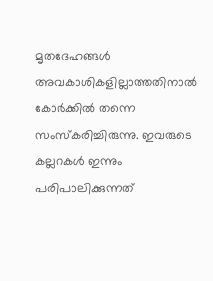മൃതദേഹങ്ങള്‍ അവകാശികളില്ലാത്തതിനാല്‍ കോര്‍ക്കില്‍ തന്നെ സംസ്‌കരിച്ചിരുന്നു. ഇവരുടെ കല്ലറകള്‍ ഇന്നും പരിപാലിക്കുന്നത്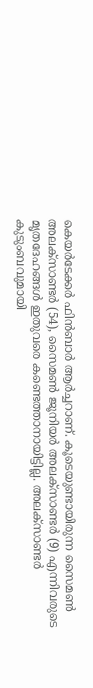കെയര്‍ടേക്കര്‍ ഫിന്‍ബാര്‍ ആര്‍ച്ചറാണ്. കൂടെയുണ്ടായിരുന്ന സൈമണ്‍ അലക്‌സാണ്ടര്‍ (54), സൈമണ്‍ ജൂനിയര്‍ അലക്‌സാണ്ടര്‍ (9) എന്നിവരുടെ മൃതദേഹങ്ങള്‍ ഇതുവരെ കണ്ടെത്താനായിട്ടില്ല. അലക്‌സാണ്ടര്‍ കുടുംബവുമായി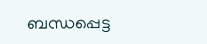ബന്ധപ്പെട്ട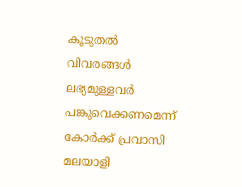കൂടുതല്‍ വിവരങ്ങള്‍ ലഭ്യമുള്ളവര്‍ പങ്കുവെക്കണമെന്ന് കോര്‍ക്ക് പ്രവാസി മലയാളി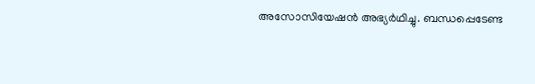അസോസിയേഷന്‍ അഭ്യര്‍ഥിച്ചു. ബന്ധപ്പെടേണ്ട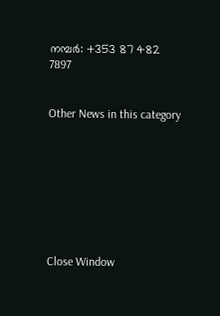നമ്പര്‍: +353 87 482 7897


Other News in this category








Close Window